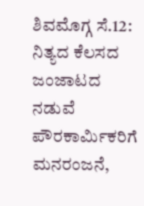ಶಿವಮೊಗ್ಗ ಸೆ.12: ನಿತ್ಯದ ಕೆಲಸದ ಜಂಜಾಟದ ನಡುವೆ ಪೌರಕಾರ್ಮಿಕರಿಗೆ ಮನರಂಜನೆ,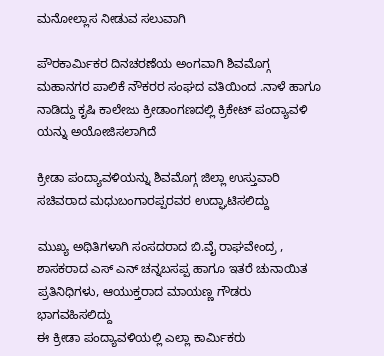ಮನೋಲ್ಲಾಸ ನೀಡುವ ಸಲುವಾಗಿ

ಪೌರಕಾರ್ಮಿಕರ ದಿನಚರಣೆಯ ಅಂಗವಾಗಿ ಶಿವಮೊಗ್ಗ ಮಹಾನಗರ ಪಾಲಿಕೆ ನೌಕರರ ಸಂಘದ ವತಿಯಿಂದ .ನಾಳೆ ಹಾಗೂ ನಾಡಿದ್ದು ಕೃಷಿ ಕಾಲೇಜು ಕ್ರೀಡಾಂಗಣದಲ್ಲಿ ಕ್ರಿಕೇಟ್ ಪಂದ್ಯಾವಳಿ ಯನ್ನು ಅಯೋಜಿಸಲಾಗಿದೆ

ಕ್ರೀಡಾ ಪಂದ್ಯಾವಳಿಯನ್ನು ಶಿವಮೊಗ್ಗ ಜಿಲ್ಲಾ ಉಸ್ತುವಾರಿ ಸಚಿವರಾದ ಮಧುಬಂಗಾರಪ್ಪರವರ ಉದ್ಘಾಟಿಸಲಿದ್ದು

ಮುಖ್ಯ ಅಥಿತಿಗಳಾಗಿ ಸಂಸದರಾದ ಬಿ.ವೈ ರಾಘವೇಂದ್ರ , ಶಾಸಕರಾದ ಎಸ್ ಎನ್ ಚನ್ನಬಸಪ್ಪ ಹಾಗೂ ಇತರೆ ಚುನಾಯಿತ ಪ್ರತಿನಿಧಿಗಳು, ಆಯುಕ್ತರಾದ ಮಾಯಣ್ಣ ಗೌಡರು ಭಾಗವಹಿಸಲಿದ್ದು
ಈ ಕ್ರೀಡಾ ಪಂದ್ಯಾವಳಿಯಲ್ಲಿ ಎಲ್ಲಾ ಕಾರ್ಮಿಕರು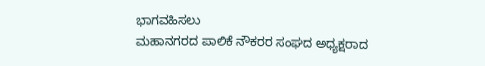ಭಾಗವಹಿಸಲು
ಮಹಾನಗರದ ಪಾಲಿಕೆ ನೌಕರರ ಸಂಘದ ಅಧ್ಯಕ್ಷರಾದ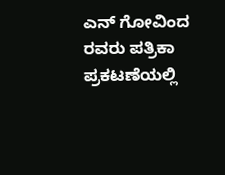ಎನ್ ಗೋವಿಂದ ರವರು ಪತ್ರಿಕಾ ಪ್ರಕಟಣೆಯಲ್ಲಿ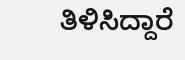ತಿಳಿಸಿದ್ದಾರೆ